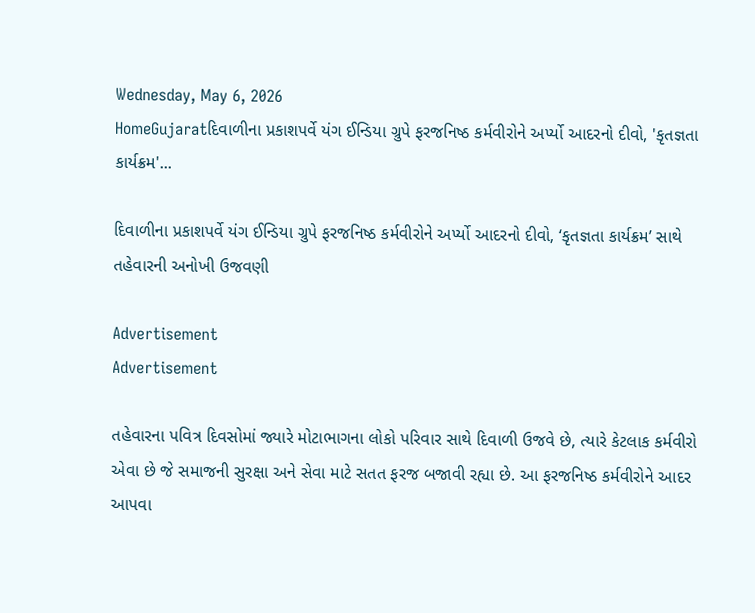Wednesday, May 6, 2026
HomeGujaratદિવાળીના પ્રકાશપર્વે યંગ ઈન્ડિયા ગ્રુપે ફરજનિષ્ઠ કર્મવીરોને અર્પ્યો આદરનો દીવો, 'કૃતજ્ઞતા કાર્યક્રમ'...

દિવાળીના પ્રકાશપર્વે યંગ ઈન્ડિયા ગ્રુપે ફરજનિષ્ઠ કર્મવીરોને અર્પ્યો આદરનો દીવો, ‘કૃતજ્ઞતા કાર્યક્રમ’ સાથે તહેવારની અનોખી ઉજવણી

Advertisement
Advertisement

તહેવારના પવિત્ર દિવસોમાં જ્યારે મોટાભાગના લોકો પરિવાર સાથે દિવાળી ઉજવે છે, ત્યારે કેટલાક કર્મવીરો એવા છે જે સમાજની સુરક્ષા અને સેવા માટે સતત ફરજ બજાવી રહ્યા છે. આ ફરજનિષ્ઠ કર્મવીરોને આદર આપવા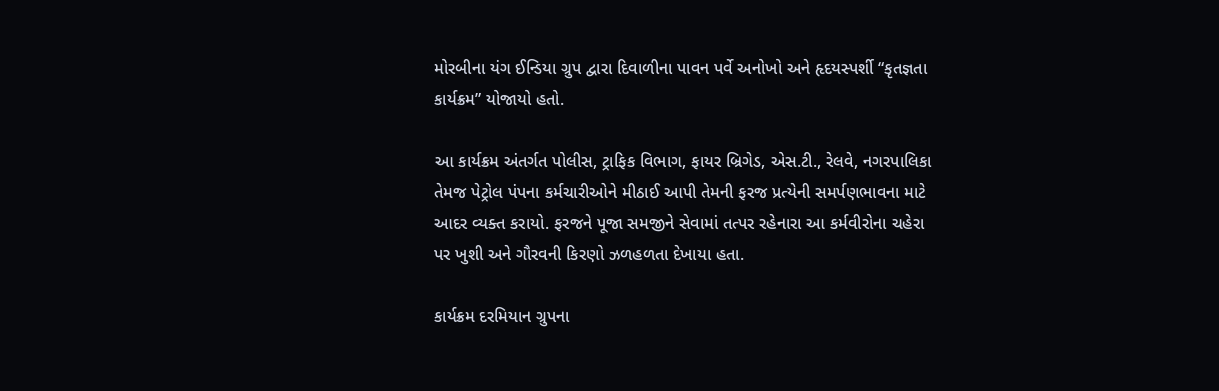મોરબીના યંગ ઈન્ડિયા ગ્રુપ દ્વારા દિવાળીના પાવન પર્વે અનોખો અને હૃદયસ્પર્શી “કૃતજ્ઞતા કાર્યક્રમ” યોજાયો હતો.

આ કાર્યક્રમ અંતર્ગત પોલીસ, ટ્રાફિક વિભાગ, ફાયર બ્રિગેડ, એસ.ટી., રેલવે, નગરપાલિકા તેમજ પેટ્રોલ પંપના કર્મચારીઓને મીઠાઈ આપી તેમની ફરજ પ્રત્યેની સમર્પણભાવના માટે આદર વ્યક્ત કરાયો. ફરજને પૂજા સમજીને સેવામાં તત્પર રહેનારા આ કર્મવીરોના ચહેરા પર ખુશી અને ગૌરવની કિરણો ઝળહળતા દેખાયા હતા.

કાર્યક્રમ દરમિયાન ગ્રુપના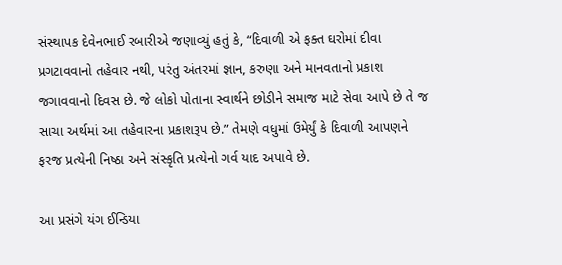સંસ્થાપક દેવેનભાઈ રબારીએ જણાવ્યું હતું કે, “દિવાળી એ ફક્ત ઘરોમાં દીવા પ્રગટાવવાનો તહેવાર નથી, પરંતુ અંતરમાં જ્ઞાન, કરુણા અને માનવતાનો પ્રકાશ જગાવવાનો દિવસ છે. જે લોકો પોતાના સ્વાર્થને છોડીને સમાજ માટે સેવા આપે છે તે જ સાચા અર્થમાં આ તહેવારના પ્રકાશરૂપ છે.” તેમણે વધુમાં ઉમેર્યું કે દિવાળી આપણને ફરજ પ્રત્યેની નિષ્ઠા અને સંસ્કૃતિ પ્રત્યેનો ગર્વ યાદ અપાવે છે.

આ પ્રસંગે યંગ ઈન્ડિયા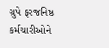ગ્રુપે ફરજનિષ્ઠ કર્મચારીઓને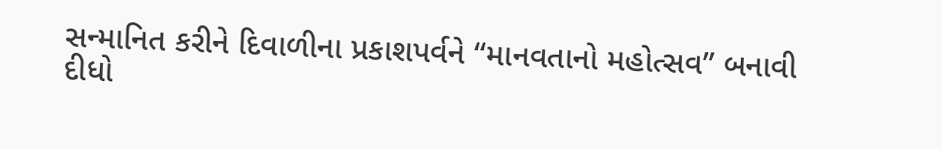સન્માનિત કરીને દિવાળીના પ્રકાશપર્વને “માનવતાનો મહોત્સવ” બનાવી દીધો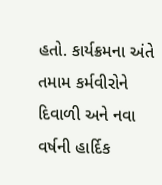હતો. કાર્યક્રમના અંતે તમામ કર્મવીરોને દિવાળી અને નવા વર્ષની હાર્દિક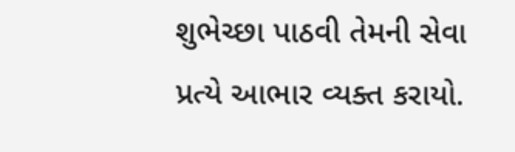શુભેચ્છા પાઠવી તેમની સેવા પ્રત્યે આભાર વ્યક્ત કરાયો.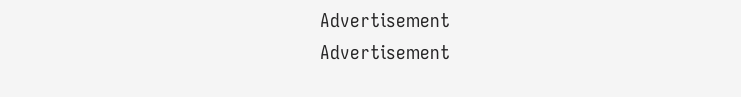Advertisement
Advertisement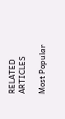RELATED ARTICLES

Most Popular